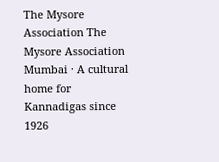The Mysore Association The Mysore Association Mumbai · A cultural home for Kannadigas since 1926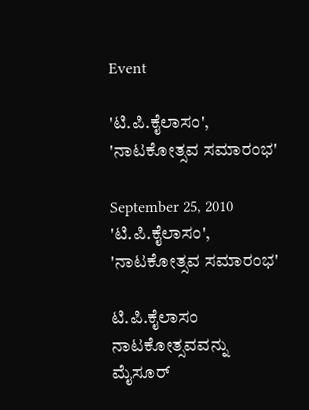Event

'ಟಿ.ಪಿ.ಕೈಲಾಸಂ', 'ನಾಟಕೋತ್ಸವ ಸಮಾರಂಭ'

September 25, 2010
'ಟಿ.ಪಿ.ಕೈಲಾಸಂ', 'ನಾಟಕೋತ್ಸವ ಸಮಾರಂಭ'

ಟಿ.ಪಿ.ಕೈಲಾಸಂ ನಾಟಕೋತ್ಸವವನ್ನು ಮೈಸೂರ್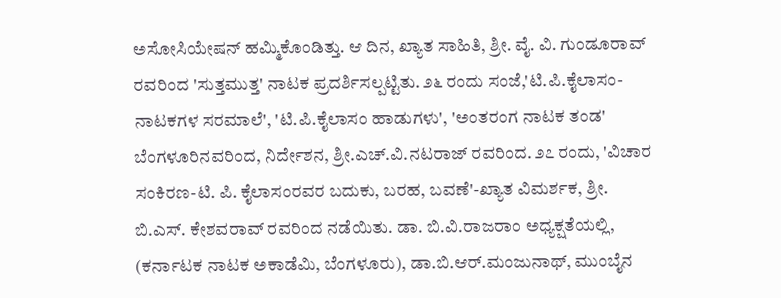ಅಸೋಸಿಯೇಷನ್ ಹಮ್ಮಿಕೊಂಡಿತ್ತು. ಆ ದಿನ, ಖ್ಯಾತ ಸಾಹಿತಿ, ಶ್ರೀ. ವೈ. ವಿ. ಗುಂಡೂರಾವ್ ರವರಿಂದ 'ಸುತ್ತಮುತ್ತ' ನಾಟಕ ಪ್ರದರ್ಶಿಸಲ್ಪಟ್ಟಿತು. ೨೬ ರಂದು ಸಂಜೆ,'ಟಿ.ಪಿ.ಕೈಲಾಸಂ- ನಾಟಕಗಳ ಸರಮಾಲೆ', 'ಟಿ.ಪಿ.ಕೈಲಾಸಂ ಹಾಡುಗಳು', 'ಅಂತರಂಗ ನಾಟಕ ತಂಡ' ಬೆಂಗಳೂರಿನವರಿಂದ, ನಿರ್ದೇಶನ, ಶ್ರೀ.ಎಚ್.ವಿ.ನಟರಾಜ್ ರವರಿಂದ. ೨೭ ರಂದು, 'ವಿಚಾರ ಸಂಕಿರಣ-ಟಿ. ಪಿ. ಕೈಲಾಸಂರವರ ಬದುಕು, ಬರಹ, ಬವಣೆ'-ಖ್ಯಾತ ವಿಮರ್ಶಕ, ಶ್ರೀ. ಬಿ.ಎಸ್. ಕೇಶವರಾವ್ ರವರಿಂದ ನಡೆಯಿತು. ಡಾ. ಬಿ.ವಿ.ರಾಜರಾಂ ಅಧ್ಯಕ್ಷತೆಯಲ್ಲಿ, (ಕರ್ನಾಟಕ ನಾಟಕ ಅಕಾಡೆಮಿ, ಬೆಂಗಳೂರು), ಡಾ.ಬಿ.ಆರ್.ಮಂಜುನಾಥ್, ಮುಂಬೈನ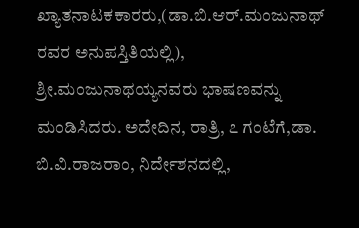ಖ್ಯಾತನಾಟಕಕಾರರು,(ಡಾ.ಬಿ.ಆರ್.ಮಂಜುನಾಥ್ ರವರ ಅನುಪಸ್ತಿತಿಯಲ್ಲಿ), ಶ್ರೀ.ಮಂಜುನಾಥಯ್ಯನವರು ಭಾಷಣವನ್ನು ಮಂಡಿಸಿದರು. ಅದೇದಿನ, ರಾತ್ರಿ, ೭ ಗಂಟೆಗೆ,ಡಾ. ಬಿ.ವಿ.ರಾಜರಾಂ, ನಿರ್ದೇಶನದಲ್ಲಿ,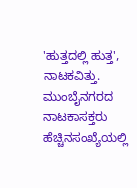'ಹುತ್ತದಲ್ಲಿ ಹುತ್ತ', ನಾಟಕವಿತ್ತು. ಮುಂಬೈನಗರದ ನಾಟಕಾಸಕ್ತರು ಹೆಚ್ಚಿನಸಂಖ್ಯೆಯಲ್ಲಿ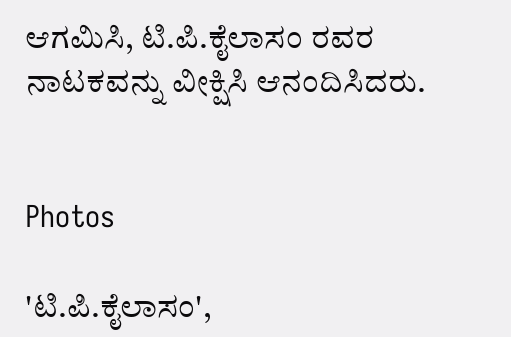ಆಗಮಿಸಿ, ಟಿ.ಪಿ.ಕೈಲಾಸಂ ರವರ ನಾಟಕವನ್ನು ವೀಕ್ಷಿಸಿ ಆನಂದಿಸಿದರು.


Photos

'ಟಿ.ಪಿ.ಕೈಲಾಸಂ',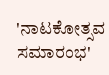'ನಾಟಕೋತ್ಸವ ಸಮಾರಂಭ'